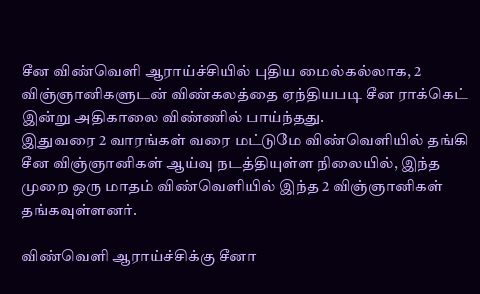சீன விண்வெளி ஆராய்ச்சியில் புதிய மைல்கல்லாக, 2 விஞ்ஞானிகளுடன் விண்கலத்தை ஏந்தியபடி சீன ராக்கெட் இன்று அதிகாலை விண்ணில் பாய்ந்தது.
இதுவரை 2 வாரங்கள் வரை மட்டுமே விண்வெளியில் தங்கி சீன விஞ்ஞானிகள் ஆய்வு நடத்தியுள்ள நிலையில், இந்த முறை ஒரு மாதம் விண்வெளியில் இந்த 2 விஞ்ஞானிகள் தங்கவுள்ளனர்.

விண்வெளி ஆராய்ச்சிக்கு சீனா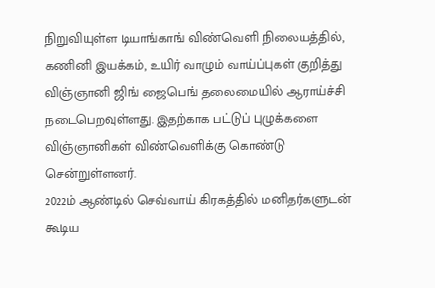நிறுவியுள்ள டியாங்காங் விண்வெளி நிலையத்தில், கணினி இயக்கம், உயிர் வாழும் வாய்ப்புகள் குறித்து விஞ்ஞானி ஜிங் ஜைபெங் தலைமையில் ஆராய்ச்சி நடைபெறவுள்ளது. இதற்காக பட்டுப் புழுக்களை விஞ்ஞானிகள் விண்வெளிக்கு கொண்டு சென்றுள்ளனர்.
2022ம் ஆண்டில் செவ்வாய் கிரகத்தில் மனிதர்களுடன் கூடிய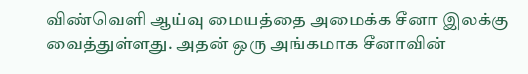விண்வெளி ஆய்வு மையத்தை அமைக்க சீனா இலக்கு வைத்துள்ளது. அதன் ஒரு அங்கமாக சீனாவின்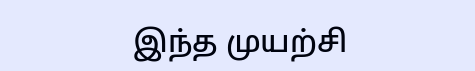இந்த முயற்சி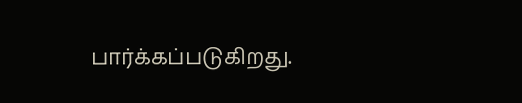பார்க்கப்படுகிறது.